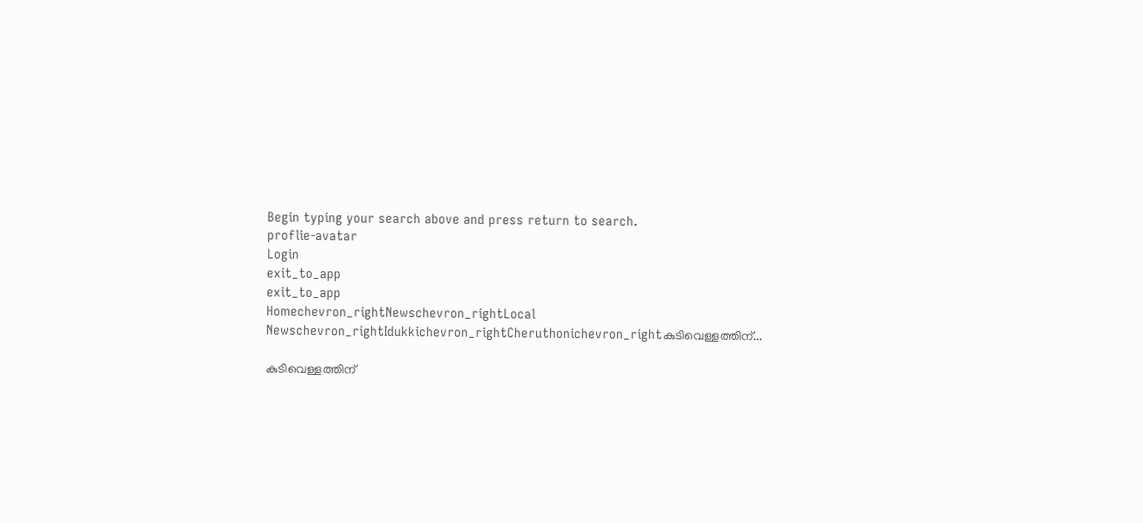Begin typing your search above and press return to search.
proflie-avatar
Login
exit_to_app
exit_to_app
Homechevron_rightNewschevron_rightLocal Newschevron_rightIdukkichevron_rightCheruthonichevron_rightകുടിവെള്ളത്തിന്...

കുടിവെള്ളത്തിന്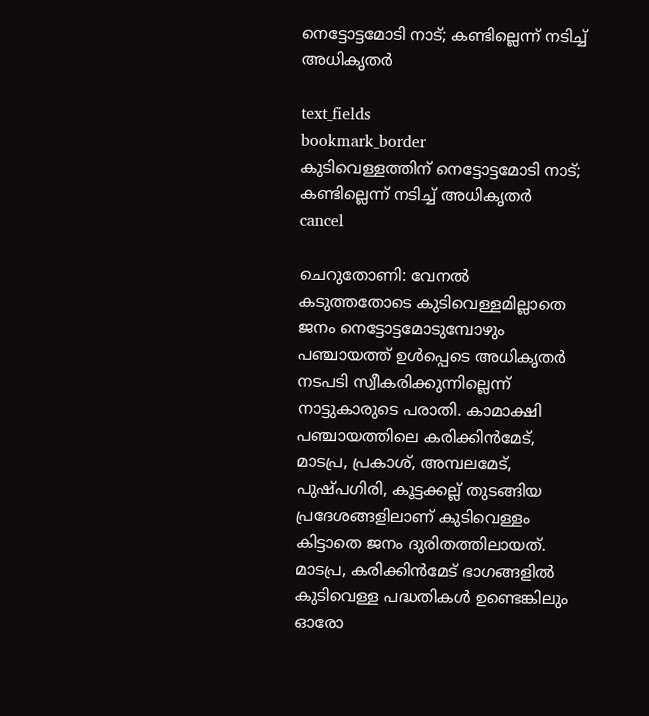നെട്ടോട്ടമോടി നാട്; കണ്ടില്ലെന്ന് നടിച്ച് അധികൃതർ

text_fields
bookmark_border
കുടിവെള്ളത്തിന് നെട്ടോട്ടമോടി നാട്; കണ്ടില്ലെന്ന് നടിച്ച് അധികൃതർ
cancel

ചെറുതോണി: വേനൽ കടുത്തതോടെ കുടിവെള്ളമില്ലാതെ ജനം നെട്ടോട്ടമോടുമ്പോഴും പഞ്ചായത്ത് ഉൾപ്പെടെ അധികൃതർ നടപടി സ്വീകരിക്കുന്നില്ലെന്ന് നാട്ടുകാരുടെ പരാതി. കാമാക്ഷി പഞ്ചായത്തിലെ കരിക്കിൻമേട്, മാടപ്ര, പ്രകാശ്, അമ്പലമേട്, പുഷ്പഗിരി, കൂട്ടക്കല്ല് തുടങ്ങിയ പ്രദേശങ്ങളിലാണ് കുടിവെള്ളം കിട്ടാതെ ജനം ദുരിതത്തിലായത്. മാടപ്ര, കരിക്കിൻമേട് ഭാഗങ്ങളിൽ കുടിവെള്ള പദ്ധതികൾ ഉണ്ടെങ്കിലും ഓരോ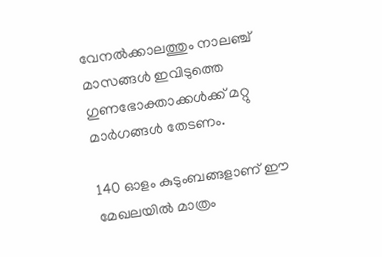വേനൽക്കാലത്തും നാലഞ്ച് മാസങ്ങൾ ഇവിടുത്തെ ഗുണഭോക്താക്കൾക്ക് മറ്റു മാർഗങ്ങൾ തേടണം.

140 ഓളം കുടുംബങ്ങളാണ് ഈ മേഖലയിൽ മാത്രം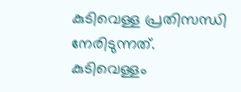കുടിവെള്ള പ്രതിസന്ധി നേരിടുന്നത്. കുടിവെള്ളം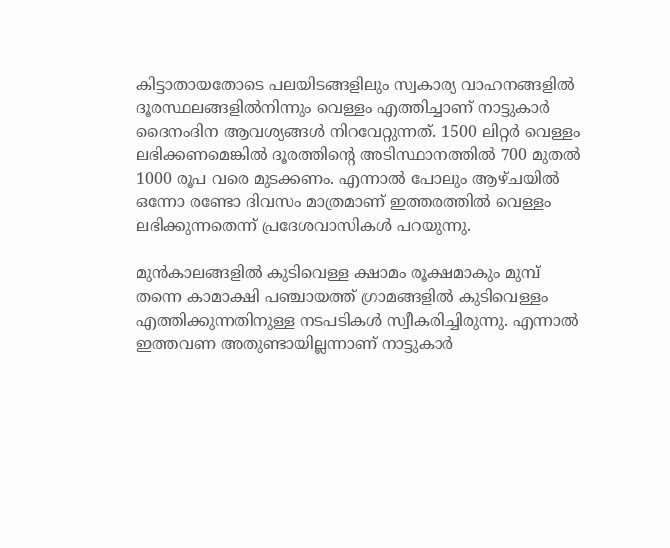കിട്ടാതായതോടെ പലയിടങ്ങളിലും സ്വകാര്യ വാഹനങ്ങളിൽ ദൂരസ്ഥലങ്ങളിൽനിന്നും വെള്ളം എത്തിച്ചാണ് നാട്ടുകാർ ദൈനംദിന ആവശ്യങ്ങൾ നിറവേറ്റുന്നത്. 1500 ലിറ്റർ വെള്ളം ലഭിക്കണമെങ്കിൽ ദൂരത്തിന്റെ അടിസ്ഥാനത്തിൽ 700 മുതൽ 1000 രൂപ വരെ മുടക്കണം. എന്നാൽ പോലും ആഴ്ചയിൽ ഒന്നോ രണ്ടോ ദിവസം മാത്രമാണ് ഇത്തരത്തിൽ വെള്ളം ലഭിക്കുന്നതെന്ന് പ്രദേശവാസികൾ പറയുന്നു.

മുൻകാലങ്ങളിൽ കുടിവെള്ള ക്ഷാമം രൂക്ഷമാകും മുമ്പ് തന്നെ കാമാക്ഷി പഞ്ചായത്ത് ഗ്രാമങ്ങളിൽ കുടിവെള്ളം എത്തിക്കുന്നതിനുള്ള നടപടികൾ സ്വീകരിച്ചിരുന്നു. എന്നാൽ ഇത്തവണ അതുണ്ടായില്ലന്നാണ് നാട്ടുകാർ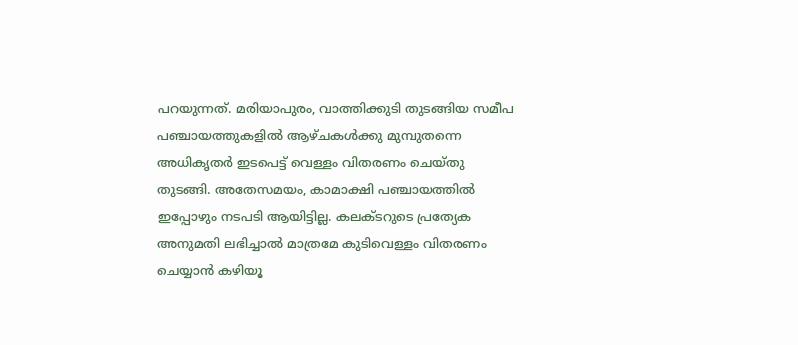പറയുന്നത്. മരിയാപുരം, വാത്തിക്കുടി തുടങ്ങിയ സമീപ പഞ്ചായത്തുകളിൽ ആഴ്ചകൾക്കു മുമ്പുതന്നെ അധികൃതർ ഇടപെട്ട് വെള്ളം വിതരണം ചെയ്തു തുടങ്ങി. അതേസമയം, കാമാക്ഷി പഞ്ചായത്തിൽ ഇപ്പോഴും നടപടി ആയിട്ടില്ല. കലക്ടറുടെ പ്രത്യേക അനുമതി ലഭിച്ചാൽ മാത്രമേ കുടിവെള്ളം വിതരണം ചെയ്യാൻ കഴിയൂ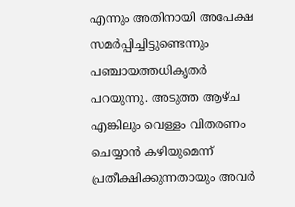എന്നും അതിനായി അപേക്ഷ സമർപ്പിച്ചിട്ടുണ്ടെന്നും പഞ്ചായത്തധികൃതർ പറയുന്നു. അടുത്ത ആഴ്ച എങ്കിലും വെള്ളം വിതരണം ചെയ്യാൻ കഴിയുമെന്ന് പ്രതീക്ഷിക്കുന്നതായും അവർ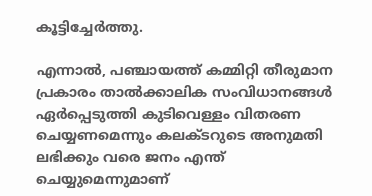കൂട്ടിച്ചേർത്തു.

എന്നാൽ, പഞ്ചായത്ത് കമ്മിറ്റി തീരുമാന പ്രകാരം താൽക്കാലിക സംവിധാനങ്ങൾ ഏർപ്പെടുത്തി കുടിവെള്ളം വിതരണ ചെയ്യണമെന്നും കലക്ടറുടെ അനുമതി ലഭിക്കും വരെ ജനം എന്ത് ചെയ്യുമെന്നുമാണ്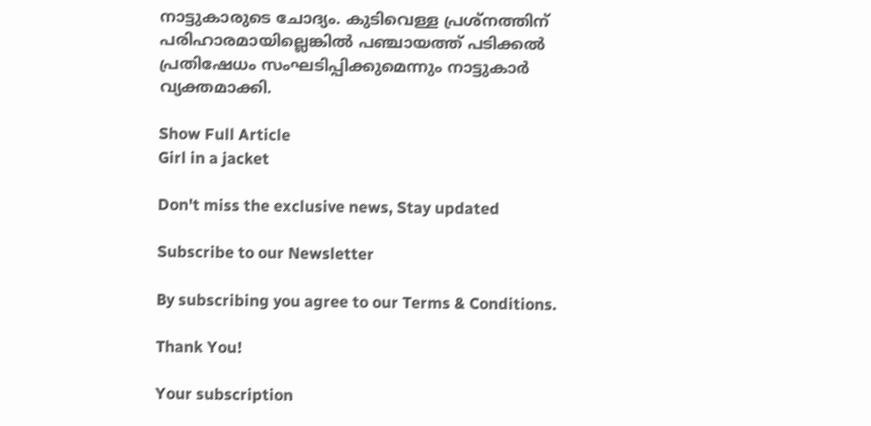നാട്ടുകാരുടെ ചോദ്യം. കുടിവെള്ള പ്രശ്നത്തിന് പരിഹാരമായില്ലെങ്കിൽ പഞ്ചായത്ത് പടിക്കൽ പ്രതിഷേധം സംഘടിപ്പിക്കുമെന്നും നാട്ടുകാർ വ്യക്തമാക്കി.

Show Full Article
Girl in a jacket

Don't miss the exclusive news, Stay updated

Subscribe to our Newsletter

By subscribing you agree to our Terms & Conditions.

Thank You!

Your subscription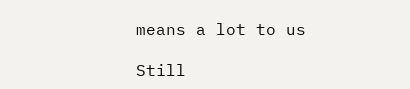means a lot to us

Still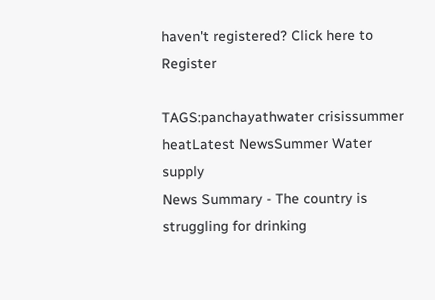haven't registered? Click here to Register

TAGS:panchayathwater crisissummer heatLatest NewsSummer Water supply
News Summary - The country is struggling for drinking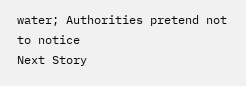water; Authorities pretend not to notice
Next Story